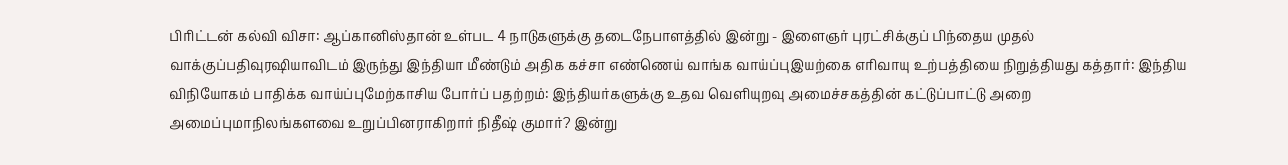பிரிட்டன் கல்வி விசா: ஆப்கானிஸ்தான் உள்பட 4 நாடுகளுக்கு தடைநேபாளத்தில் இன்று - இளைஞர் புரட்சிக்குப் பிந்தைய முதல் வாக்குப்பதிவுரஷியாவிடம் இருந்து இந்தியா மீண்டும் அதிக கச்சா எண்ணெய் வாங்க வாய்ப்புஇயற்கை எரிவாயு உற்பத்தியை நிறுத்தியது கத்தார்: இந்திய விநியோகம் பாதிக்க வாய்ப்புமேற்காசிய போர்ப் பதற்றம்: இந்தியர்களுக்கு உதவ வெளியுறவு அமைச்சகத்தின் கட்டுப்பாட்டு அறை அமைப்புமாநிலங்களவை உறுப்பினராகிறார் நிதீஷ் குமார்? இன்று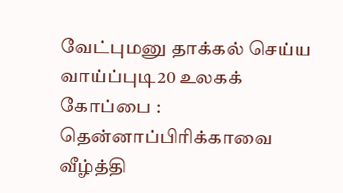வேட்புமனு தாக்கல் செய்ய வாய்ப்புடி20 உலகக் கோப்பை : தென்னாப்பிரிக்காவை வீழ்த்தி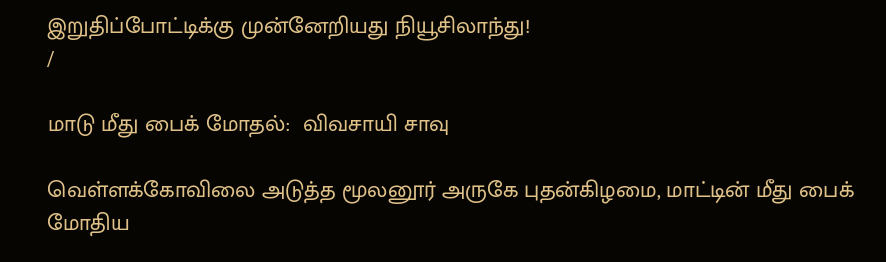இறுதிப்போட்டிக்கு முன்னேறியது நியூசிலாந்து!
/

மாடு மீது பைக் மோதல்:  விவசாயி சாவு

வெள்ளக்கோவிலை அடுத்த மூலனூர் அருகே புதன்கிழமை, மாட்டின் மீது பைக் மோதிய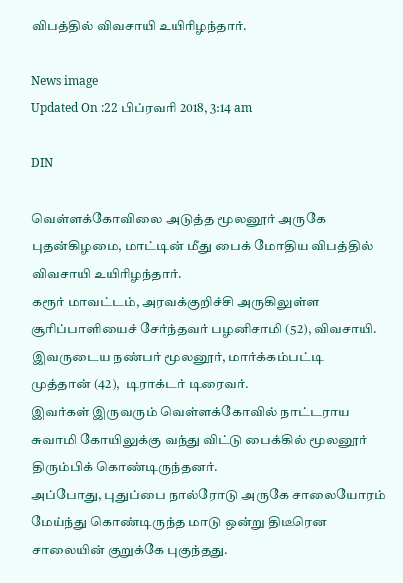விபத்தில் விவசாயி உயிரிழந்தார்.

News image
Updated On :22 பிப்ரவரி 2018, 3:14 am

DIN

வெள்ளக்கோவிலை அடுத்த மூலனூர் அருகே புதன்கிழமை, மாட்டின் மீது பைக் மோதிய விபத்தில் விவசாயி உயிரிழந்தார்.
கரூர் மாவட்டம், அரவக்குறிச்சி அருகிலுள்ள சூரிப்பாளியைச் சேர்ந்தவர் பழனிசாமி (52), விவசாயி. இவருடைய நண்பர் மூலனூர், மார்க்கம்பட்டி முத்தான் (42),  டிராக்டர் டிரைவர்.
இவர்கள் இருவரும் வெள்ளக்கோவில் நாட்டராய சுவாமி கோயிலுக்கு வந்து விட்டு பைக்கில் மூலனூர் திரும்பிக் கொண்டிருந்தனர்.
அப்போது, புதுப்பை நால்ரோடு அருகே சாலையோரம் மேய்ந்து கொண்டிருந்த மாடு ஒன்று திடீரென சாலையின் குறுக்கே புகுந்தது.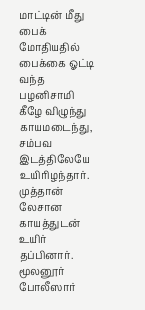மாட்டின் மீது பைக் மோதியதில் பைக்கை ஓட்டி வந்த பழனிசாமி கீழே விழுந்து காயமடைந்து, சம்பவ இடத்திலேயே உயிரிழந்தார். முத்தான் லேசான காயத்துடன் உயிர் தப்பினார். மூலனூர் போலீஸார்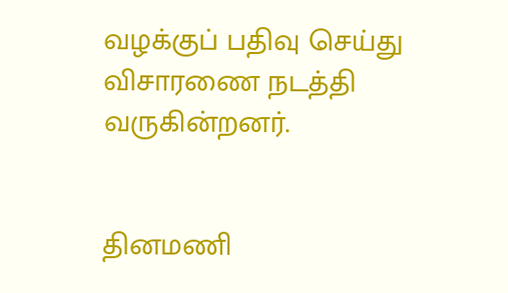வழக்குப் பதிவு செய்து விசாரணை நடத்தி வருகின்றனர்.


தினமணி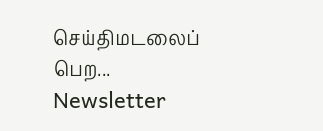செய்திமடலைப் பெற... Newsletter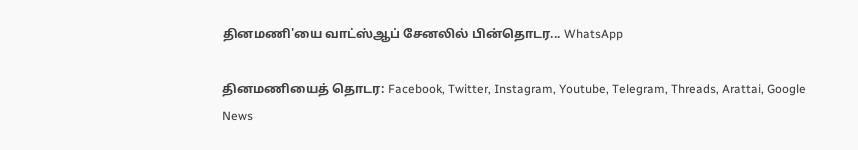தினமணி'யை வாட்ஸ்ஆப் சேனலில் பின்தொடர... WhatsApp

தினமணியைத் தொடர: Facebook, Twitter, Instagram, Youtube, Telegram, Threads, Arattai, Google News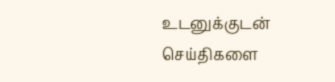உடனுக்குடன் செய்திகளை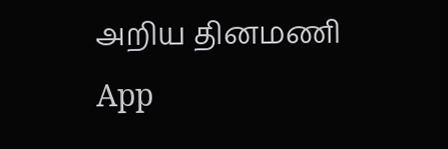அறிய தினமணி App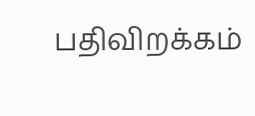பதிவிறக்கம்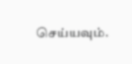செய்யவும்.